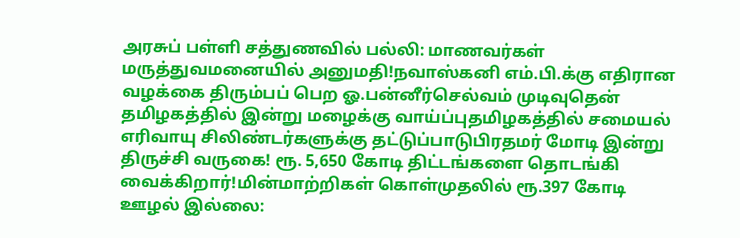அரசுப் பள்ளி சத்துணவில் பல்லி: மாணவர்கள் மருத்துவமனையில் அனுமதி!நவாஸ்கனி எம்.பி.க்கு எதிரான வழக்கை திரும்பப் பெற ஓ.பன்னீர்செல்வம் முடிவுதென் தமிழகத்தில் இன்று மழைக்கு வாய்ப்புதமிழகத்தில் சமையல் எரிவாயு சிலிண்டர்களுக்கு தட்டுப்பாடுபிரதமர் மோடி இன்று திருச்சி வருகை! ரூ. 5,650 கோடி திட்டங்களை தொடங்கி வைக்கிறார்!மின்மாற்றிகள் கொள்முதலில் ரூ.397 கோடி ஊழல் இல்லை: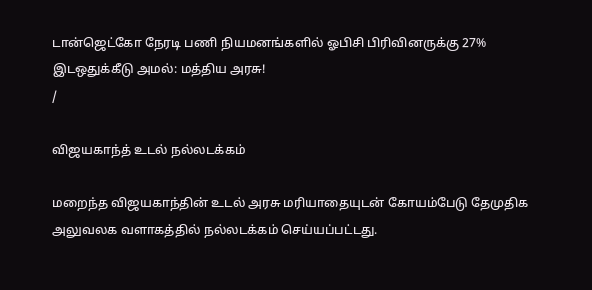டான்ஜெட்கோ நேரடி பணி நியமனங்களில் ஓபிசி பிரிவினருக்கு 27% இடஒதுக்கீடு அமல்: மத்திய அரசு!
/

விஜயகாந்த் உடல் நல்லடக்கம்

மறைந்த விஜயகாந்தின் உடல் அரசு மரியாதையுடன் கோயம்பேடு தேமுதிக அலுவலக வளாகத்தில் நல்லடக்கம் செய்யப்பட்டது.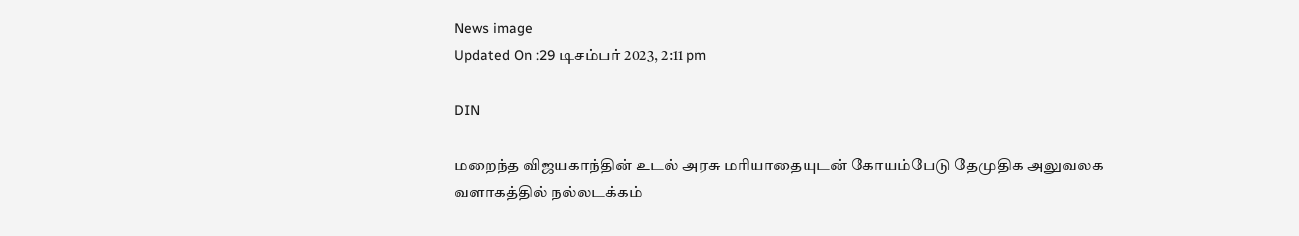News image
Updated On :29 டிசம்பர் 2023, 2:11 pm

DIN

மறைந்த விஜயகாந்தின் உடல் அரசு மரியாதையுடன் கோயம்பேடு தேமுதிக அலுவலக வளாகத்தில் நல்லடக்கம்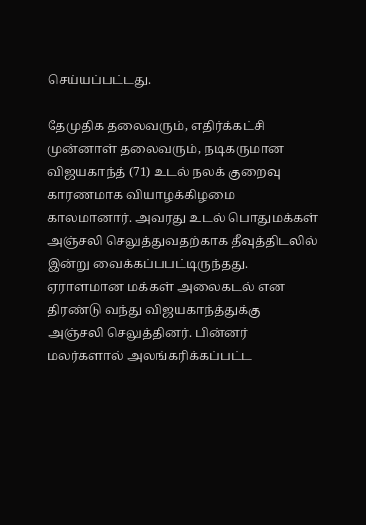செய்யப்பட்டது.

தேமுதிக தலைவரும், எதிர்க்கட்சி முன்னாள் தலைவரும், நடிகருமான விஜயகாந்த் (71) உடல் நலக் குறைவு காரணமாக வியாழக்கிழமை காலமானார். அவரது உடல் பொதுமக்கள் அஞ்சலி செலுத்துவதற்காக தீவுத்திடலில் இன்று வைக்கப்பபட்டிருந்தது. ஏராளமான மக்கள் அலைகடல் என திரண்டு வந்து விஜயகாந்த்துக்கு அஞ்சலி செலுத்தினர். பின்னர் மலர்களால் அலங்கரிக்கப்பட்ட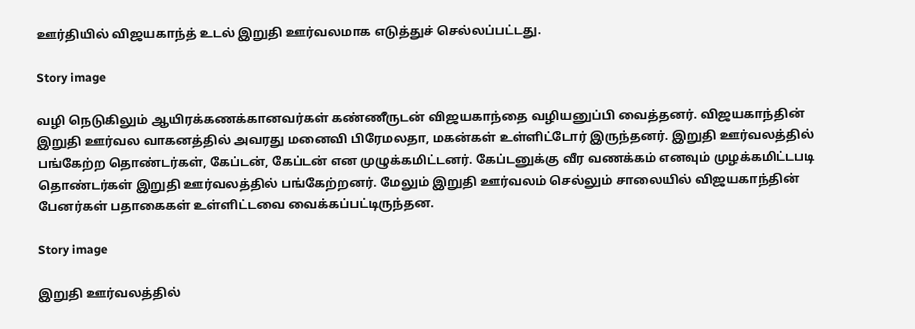ஊர்தியில் விஜயகாந்த் உடல் இறுதி ஊர்வலமாக எடுத்துச் செல்லப்பட்டது.

Story image

வழி நெடுகிலும் ஆயிரக்கணக்கானவர்கள் கண்ணீருடன் விஜயகாந்தை வழியனுப்பி வைத்தனர். விஜயகாந்தின் இறுதி ஊர்வல வாகனத்தில் அவரது மனைவி பிரேமலதா, மகன்கள் உள்ளிட்டோர் இருந்தனர். இறுதி ஊர்வலத்தில் பங்கேற்ற தொண்டர்கள், கேப்டன், கேப்டன் என முழுக்கமிட்டனர். கேப்டனுக்கு வீர வணக்கம் எனவும் முழக்கமிட்டபடி தொண்டர்கள் இறுதி ஊர்வலத்தில் பங்கேற்றனர். மேலும் இறுதி ஊர்வலம் செல்லும் சாலையில் விஜயகாந்தின் பேனர்கள் பதாகைகள் உள்ளிட்டவை வைக்கப்பட்டிருந்தன.

Story image

இறுதி ஊர்வலத்தில்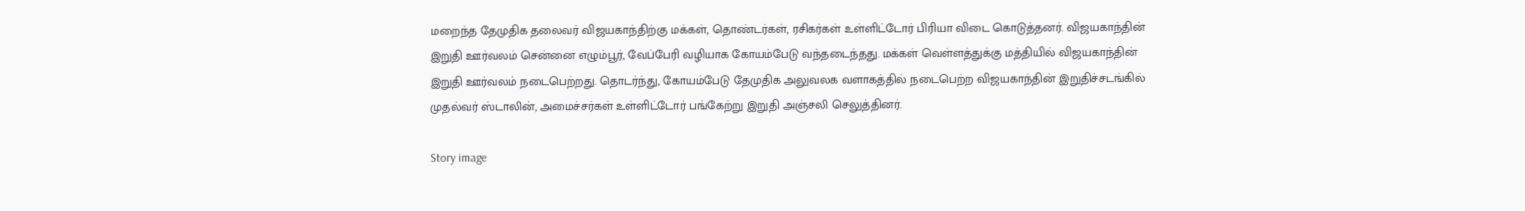மறைந்த தேமுதிக தலைவர் விஜயகாந்திற்கு மக்கள், தொண்டர்கள், ரசிகர்கள் உள்ளிட்டோர் பிரியா விடை கொடுத்தனர். விஜயகாந்தின் இறுதி ஊர்வலம் சென்னை எழும்பூர், வேப்பேரி வழியாக கோயம்பேடு வந்தடைந்தது. மக்கள் வெள்ளத்துக்கு மத்தியில் விஜயகாந்தின் இறுதி ஊர்வலம் நடைபெற்றது. தொடர்ந்து, கோயம்பேடு தேமுதிக அலுவலக வளாகத்தில் நடைபெற்ற விஜயகாந்தின் இறுதிச்சடங்கில் முதல்வர் ஸ்டாலின், அமைச்சர்கள் உள்ளிட்டோர் பங்கேற்று இறுதி அஞ்சலி செலுத்தினர்.

Story image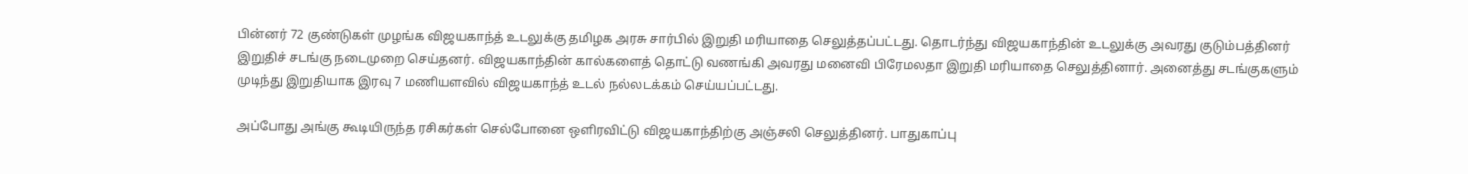பின்னர் 72 குண்டுகள் முழங்க விஜயகாந்த் உடலுக்கு தமிழக அரசு சார்பில் இறுதி மரியாதை செலுத்தப்பட்டது. தொடர்ந்து விஜயகாந்தின் உடலுக்கு அவரது குடும்பத்தினர் இறுதிச் சடங்கு நடைமுறை செய்தனர். விஜயகாந்தின் கால்களைத் தொட்டு வணங்கி அவரது மனைவி பிரேமலதா இறுதி மரியாதை செலுத்தினார். அனைத்து சடங்குகளும் முடிந்து இறுதியாக இரவு 7 மணியளவில் விஜயகாந்த் உடல் நல்லடக்கம் செய்யப்பட்டது.

அப்போது அங்கு கூடியிருந்த ரசிகர்கள் செல்போனை ஒளிரவிட்டு விஜயகாந்திற்கு அஞ்சலி செலுத்தினர். பாதுகாப்பு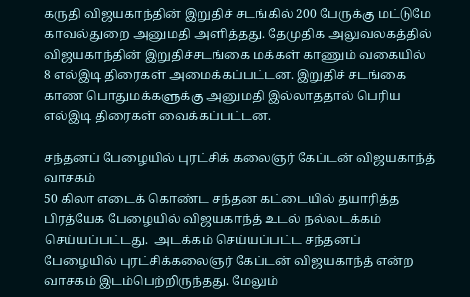கருதி விஜயகாந்தின் இறுதிச் சடங்கில் 200 பேருக்கு மட்டுமே காவல்துறை அனுமதி அளித்தது. தேமுதிக அலுவலகத்தில் விஜயகாந்தின் இறுதிச்சடங்கை மக்கள் காணும் வகையில் 8 எல்இடி திரைகள் அமைக்கப்பட்டன. இறுதிச் சடங்கை காண பொதுமக்களுக்கு அனுமதி இல்லாததால் பெரிய எல்இடி திரைகள் வைக்கப்பட்டன.

சந்தனப் பேழையில் புரட்சிக் கலைஞர் கேப்டன் விஜயகாந்த் வாசகம்
50 கிலா எடைக் கொண்ட சந்தன கட்டையில் தயாரித்த பிரத்யேக பேழையில் விஜயகாந்த் உடல் நல்லடக்கம் செய்யப்பட்டது.  அடக்கம் செய்யப்பட்ட சந்தனப் பேழையில் புரட்சிக்கலைஞர் கேப்டன் விஜயகாந்த் என்ற வாசகம் இடம்பெற்றிருந்தது. மேலும்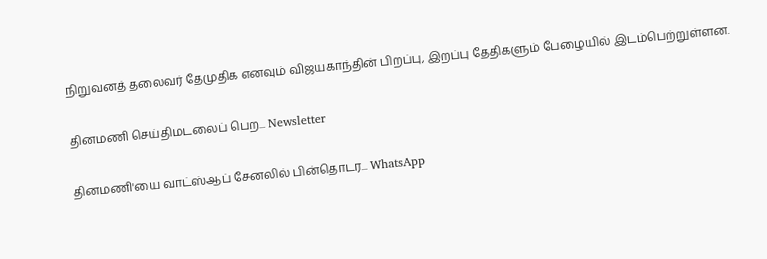நிறுவனத் தலைவர் தேமுதிக எனவும் விஜயகாந்தின் பிறப்பு, இறப்பு தேதிகளும் பேழையில் இடம்பெற்றுள்ளன.

தினமணி செய்திமடலைப் பெற... Newsletter

தினமணி'யை வாட்ஸ்ஆப் சேனலில் பின்தொடர... WhatsApp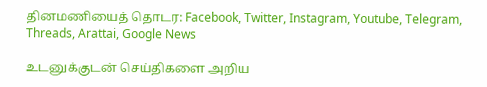தினமணியைத் தொடர: Facebook, Twitter, Instagram, Youtube, Telegram, Threads, Arattai, Google News

உடனுக்குடன் செய்திகளை அறிய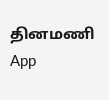தினமணி App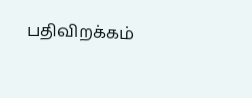பதிவிறக்கம்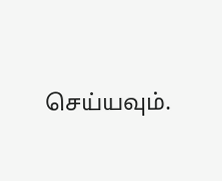செய்யவும்.